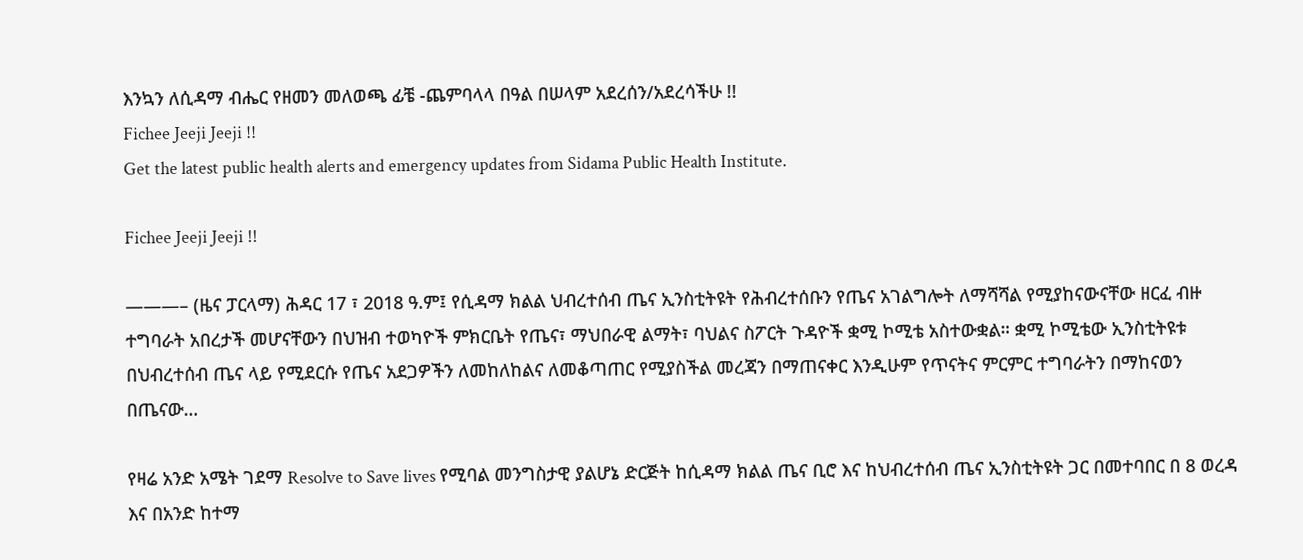እንኳን ለሲዳማ ብሔር የዘመን መለወጫ ፊቼ -ጨምባላላ በዓል በሠላም አደረሰን/አደረሳችሁ !!
Fichee Jeeji Jeeji !!
Get the latest public health alerts and emergency updates from Sidama Public Health Institute.

Fichee Jeeji Jeeji !!

———– (ዜና ፓርላማ) ሕዳር 17 ፣ 2018 ዓ.ም፤ የሲዳማ ክልል ህብረተሰብ ጤና ኢንስቲትዩት የሕብረተሰቡን የጤና አገልግሎት ለማሻሻል የሚያከናውናቸው ዘርፈ ብዙ ተግባራት አበረታች መሆናቸውን በህዝብ ተወካዮች ምክርቤት የጤና፣ ማህበራዊ ልማት፣ ባህልና ስፖርት ጉዳዮች ቋሚ ኮሚቴ አስተውቋል። ቋሚ ኮሚቴው ኢንስቲትዩቱ በህብረተሰብ ጤና ላይ የሚደርሱ የጤና አደጋዎችን ለመከለከልና ለመቆጣጠር የሚያስችል መረጃን በማጠናቀር እንዲሁም የጥናትና ምርምር ተግባራትን በማከናወን በጤናው…

የዛሬ አንድ አሜት ገደማ Resolve to Save lives የሚባል መንግስታዊ ያልሆኔ ድርጅት ከሲዳማ ክልል ጤና ቢሮ እና ከህብረተሰብ ጤና ኢንስቲትዩት ጋር በመተባበር በ 8 ወረዳ እና በአንድ ከተማ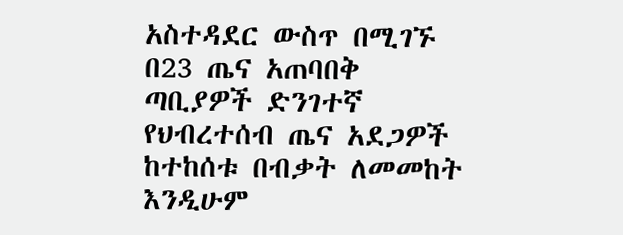አስተዳደር ውስጥ በሚገኙ በ23 ጤና አጠባበቅ ጣቢያዎች ድንገተኛ የህብረተሰብ ጤና አደጋዎች ከተከሰቱ በብቃት ለመመከት እንዲሁም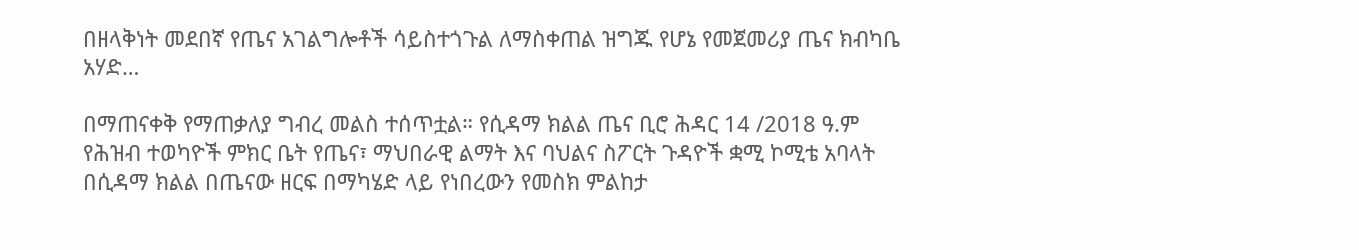በዘላቅነት መደበኛ የጤና አገልግሎቶች ሳይስተጎጉል ለማስቀጠል ዝግጁ የሆኔ የመጀመሪያ ጤና ክብካቤ አሃድ…

በማጠናቀቅ የማጠቃለያ ግብረ መልስ ተሰጥቷል። የሲዳማ ክልል ጤና ቢሮ ሕዳር 14 /2018 ዓ.ም የሕዝብ ተወካዮች ምክር ቤት የጤና፣ ማህበራዊ ልማት እና ባህልና ስፖርት ጉዳዮች ቋሚ ኮሚቴ አባላት በሲዳማ ክልል በጤናው ዘርፍ በማካሄድ ላይ የነበረውን የመስክ ምልከታ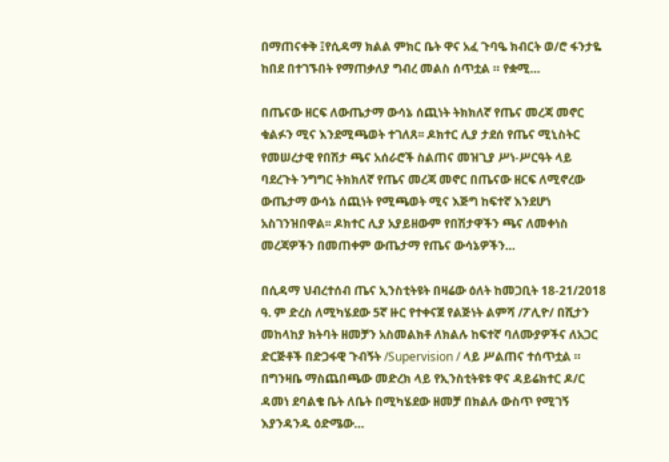በማጠናቀቅ ፤የሲዳማ ክልል ምክር ቤት ዋና አፈ ጉባዔ ክብርት ወ/ሮ ፋንታዬ ከበደ በተገኙበት የማጠቃለያ ግብረ መልስ ሰጥቷል ። የቋሚ…

በጤናው ዘርፍ ለውጤታማ ውሳኔ ሰጪነት ትክክለኛ የጤና መረጃ መኖር ቁልፉን ሚና እንደሚጫወት ተገለጸ፡፡ ዶክተር ሊያ ታደሰ የጤና ሚኒስትር የመሠረታዊ የበሽታ ጫና አሰራሮች ስልጠና መዝጊያ ሥነ-ሥርዓት ላይ ባደረጉት ንግግር ትክክለኛ የጤና መረጃ መኖር በጤናው ዘርፍ ለሚኖረው ውጤታማ ውሳኔ ሰጪነት የሚጫወት ሚና እጅግ ከፍተኛ እንደሆነ አስገንዝበዋል፡፡ ዶክተር ሊያ አያይዘውም የበሽታዋችን ጫና ለመቀነስ መረጃዎችን በመጠቀም ውጤታማ የጤና ውሳኔዎችን…

በሲዳማ ህብረተሰብ ጤና ኢንስቲትዩት በዛሬው ዕለት ከመጋቢት 18-21/2018 ዓ. ም ድረስ ለሚካሄደው 5ኛ ዙር የተቀናጀ የልጅነት ልምሻ /ፖሊዮ/ በሺታን መከላከያ ክትባት ዘመቻን አስመልክቶ ለክልሉ ከፍተኛ ባለሙያዎችና ለአጋር ድርጅቶች በድጋፋዊ ጉብኝት /Supervision / ላይ ሥልጠና ተሰጥቷል ። በግንዛቤ ማስጨበጫው መድረክ ላይ የኢንስቲትዩቱ ዋና ዳይሬክተር ዶ/ር ዳመነ ደባልቄ ቤት ለቤት በሚካሄደው ዘመቻ በክልሉ ውስጥ የሚገኝ እያንዳንዱ ዕድሜው…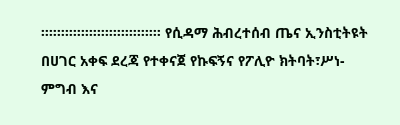።።።።።።።።።።።።።።። የሲዳማ ሕብረተሰብ ጤና ኢንስቲትዩት በሀገር አቀፍ ደረጃ የተቀናጀ የኩፍኝና የፖሊዮ ክትባት፣ሥነ-ምግብ እና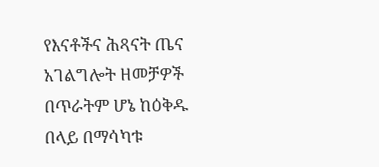የእናቶችና ሕጻናት ጤና አገልግሎት ዘመቻዎች በጥራትም ሆኔ ከዕቅዱ በላይ በማሳካቱ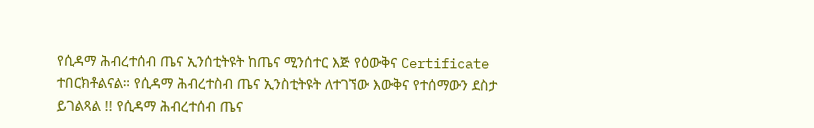የሲዳማ ሕብረተሰብ ጤና ኢንሰቲትዩት ከጤና ሚንሰተር እጅ የዕውቅና Certificate ተበርክቶልናል። የሲዳማ ሕብረተስብ ጤና ኢንስቲትዩት ለተገኘው እውቅና የተሰማውን ደስታ ይገልጻል !! የሲዳማ ሕብረተሰብ ጤና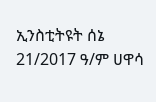ኢንስቲትዩት ሰኔ 21/2017 ዓ/ም ሀዋሳ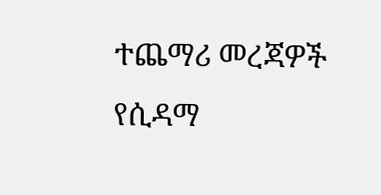ተጨማሪ መረጃዎች የሲዳማ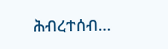ሕብረተሰብ…